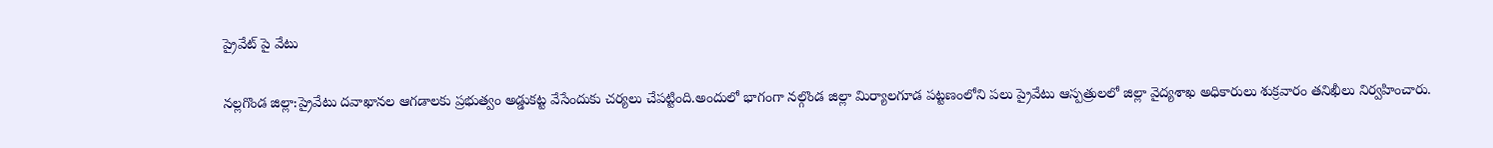ప్రైవేట్ పై వేటు

నల్లగొండ జిల్లా:ప్రైవేటు దవాఖానల ఆగడాలకు ప్రభుత్వం అడ్డుకట్ట వేసేందుకు చర్యలు చేపట్టింది.అందులో భాగంగా నల్గొండ జిల్లా మిర్యాలగూడ పట్టణంలోని పలు ప్రైవేటు ఆస్పత్రులలో జిల్లా వైద్యశాఖ అధికారులు శుక్రవారం తనిఖీలు నిర్వహించారు.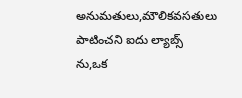అనుమతులు,మౌలికవసతులు పాటించని ఐదు ల్యాబ్స్ ను,ఒక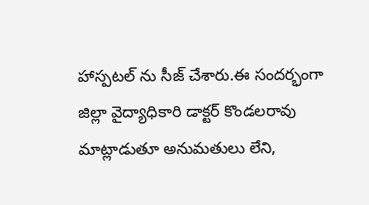హాస్పటల్ ను సీజ్ చేశారు.ఈ సందర్భంగా జిల్లా వైద్యాధికారి డాక్టర్ కొండలరావు మాట్లాడుతూ అనుమతులు లేని,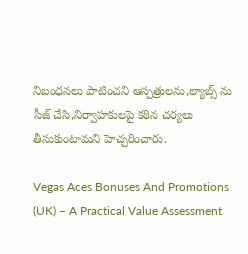నిబంధనలు పాటించని ఆస్పత్రులను,ల్యాబ్స్ ను సీజ్‌ చేసి,నిర్వాహకులపై కఠిన చర్యలు తీసుకుంటామని హెచ్చరించారు.

Vegas Aces Bonuses And Promotions (UK) – A Practical Value Assessment